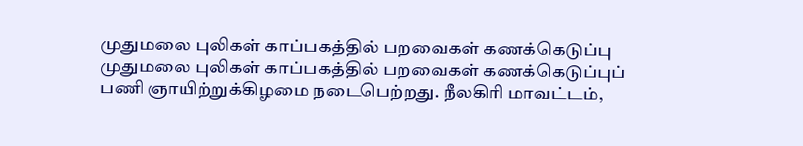முதுமலை புலிகள் காப்பகத்தில் பறவைகள் கணக்கெடுப்பு
முதுமலை புலிகள் காப்பகத்தில் பறவைகள் கணக்கெடுப்புப் பணி ஞாயிற்றுக்கிழமை நடைபெற்றது. நீலகிரி மாவட்டம்,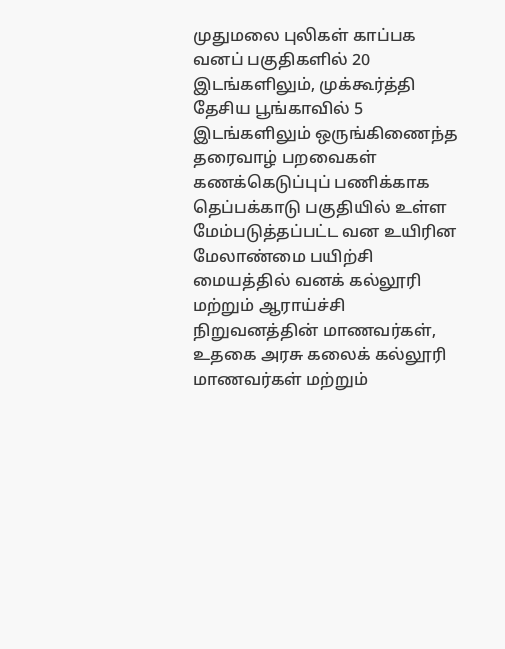முதுமலை புலிகள் காப்பக வனப் பகுதிகளில் 20 இடங்களிலும், முக்கூர்த்தி தேசிய பூங்காவில் 5 இடங்களிலும் ஒருங்கிணைந்த தரைவாழ் பறவைகள் கணக்கெடுப்புப் பணிக்காக தெப்பக்காடு பகுதியில் உள்ள மேம்படுத்தப்பட்ட வன உயிரின மேலாண்மை பயிற்சி மையத்தில் வனக் கல்லூரி மற்றும் ஆராய்ச்சி நிறுவனத்தின் மாணவர்கள், உதகை அரசு கலைக் கல்லூரி மாணவர்கள் மற்றும்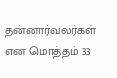தன்னார்வலர்கள் என மொத்தம் 33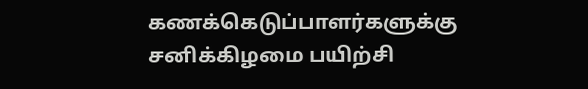கணக்கெடுப்பாளர்களுக்கு சனிக்கிழமை பயிற்சி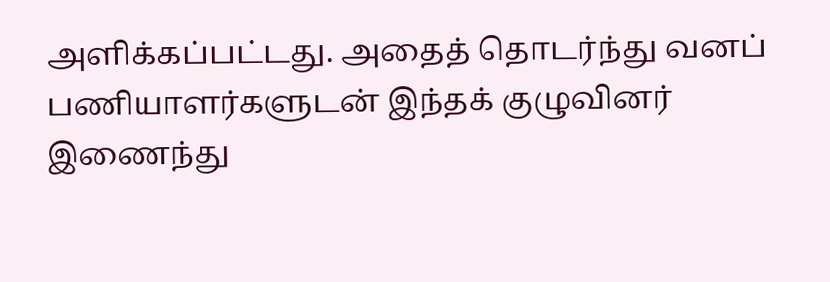அளிக்கப்பட்டது. அதைத் தொடர்ந்து வனப் பணியாளர்களுடன் இந்தக் குழுவினர் இணைந்து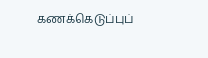கணக்கெடுப்புப்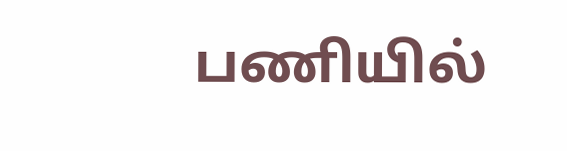பணியில்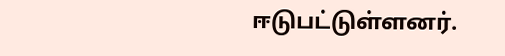ஈடுபட்டுள்ளனர்.